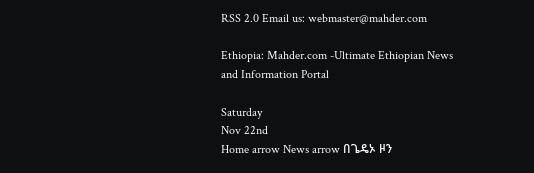RSS 2.0 Email us: webmaster@mahder.com

Ethiopia: Mahder.com -Ultimate Ethiopian News and Information Portal

Saturday
Nov 22nd
Home arrow News arrow በጌዴኦ ዞን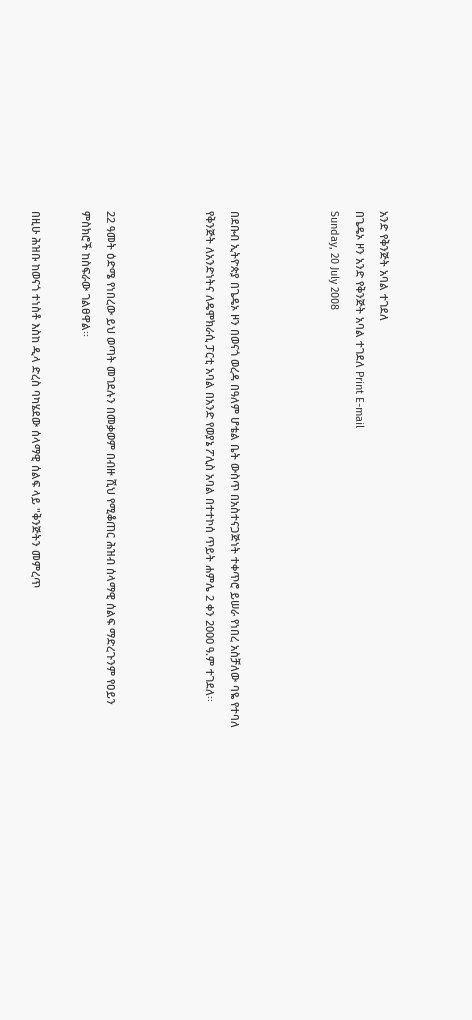አንድ የቅንጅት አባል ተገደለ
በጌዴኦ ዞን አንድ የቅንጅት አባል ተገደለ Print E-mail
Sunday, 20 July 2008



በደቡብ ኢትዮጵያ በጌዴኦ ዞን በወናጎ ወረዳ በዓለም ሆቴል ቤት ውስጥ በአስተናጋጅነት ተቀጥሮ ይሠራ የነበረ አስቻለው ባዬ የተባለ የቅንጅት ለአንድነትና ለዴሞክራሲ ፓርቲ አባል በአንድ የወያኔ ፖሊስ አባል በተተኮሰ ጥይት ሐምሌ 2 ቀን 2000 ዓ.ም ተገደለ፡፡



22 ዓመት ዕድሜ የነበረው ይህ ወጣት መገደሉን በመቃወም በብዙ ሺህ የሚቆጠር ሕዝብ ሰላማዊ ሰልፍ ማድረጉንም የዐይን ምስክሮች ከስፍራው ገልፀዋል፡፡

በዚሁ ሕዝቡ ከወናጎ ተነስቶ እስከ ዲላ ድረስ ባካሄደው ሰላማዊ ሰልፍ ላይ "ቅንጅትን መምረጥ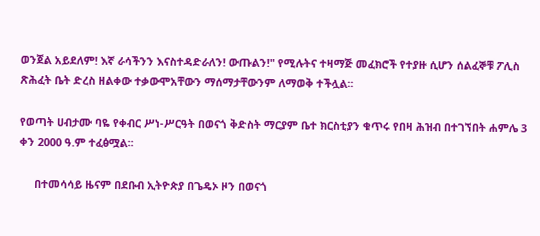ወንጀል አይደለም! እኛ ራሳችንን እናስተዳድራለን! ውጡልን!" የሚሉትና ተዛማጅ መፈክሮች የተያዙ ሲሆን ሰልፈኞቹ ፖሊስ ጽሕፈት ቤት ድረስ ዘልቀው ተቃውሞአቸውን ማሰማታቸውንም ለማወቅ ተችሏል፡፡

የወጣት ሀብታሙ ባዬ የቀብር ሥነ-ሥርዓት በወናጎ ቅድስት ማርያም ቤተ ክርስቲያን ቁጥሩ የበዛ ሕዝብ በተገኘበት ሐምሌ 3 ቀን 2000 ዓ.ም ተፈፅሟል፡፡

     በተመሳሳይ ዜናም በደቡብ ኢትዮጵያ በጌዴኦ ዞን በወናጎ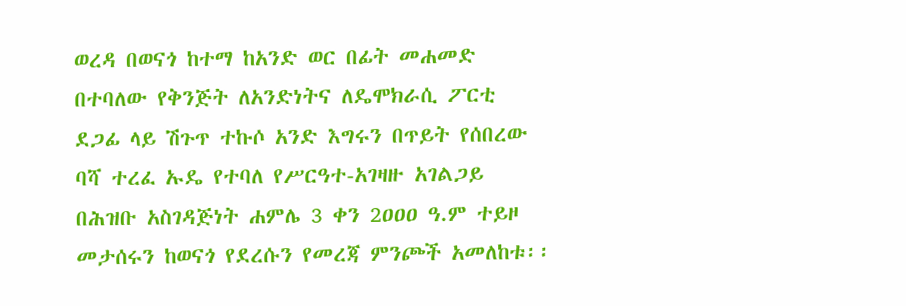ወረዳ በወናጎ ከተማ ከአንድ ወር በፊት መሐመድ በተባለው የቅንጅት ለአንድነትና ለዴሞክራሲ ፖርቲ ደጋፊ ላይ ሽጉጥ ተኩሶ አንድ እግሩን በጥይት የሰበረው ባሻ ተረፈ ኡዴ የተባለ የሥርዓተ-አገዛዙ አገልጋይ በሕዝቡ አስገዳጅነት ሐምሌ 3 ቀን 2ዐዐዐ ዓ.ም ተይዞ መታሰሩን ከወናጎ የደረሱን የመረጃ ምንጮች አመለከቱ፡፡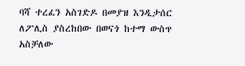ባሻ ተረፈን አስገድዶ በመያዝ እንዲታሰር ለፖሊስ ያስረከበው በወናጎ ከተማ ውስጥ አስቻለው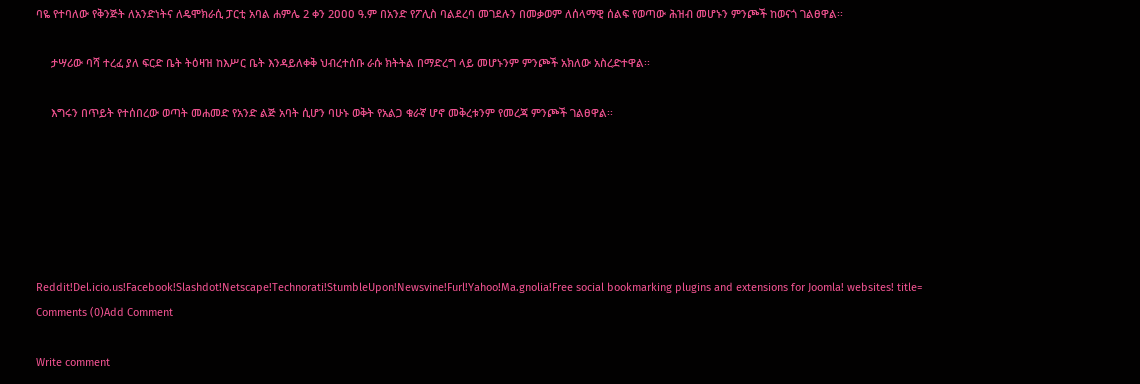ባዬ የተባለው የቅንጅት ለአንድነትና ለዴሞክራሲ ፓርቲ አባል ሐምሌ 2 ቀን 2ዐዐዐ ዓ.ም በአንድ የፖሊስ ባልደረባ መገደሉን በመቃወም ለሰላማዊ ሰልፍ የወጣው ሕዝብ መሆኑን ምንጮች ከወናጎ ገልፀዋል፡፡

     ታሣሪው ባሻ ተረፈ ያለ ፍርድ ቤት ትዕዛዝ ከእሥር ቤት እንዳይለቀቅ ህብረተሰቡ ራሱ ክትትል በማድረግ ላይ መሆኑንም ምንጮች አክለው አስረድተዋል፡፡

     እግሩን በጥይት የተሰበረው ወጣት መሐመድ የአንድ ልጅ አባት ሲሆን ባሁኑ ወቅት የአልጋ ቁራኛ ሆኖ መቅረቱንም የመረጃ ምንጮች ገልፀዋል፡፡






Reddit!Del.icio.us!Facebook!Slashdot!Netscape!Technorati!StumbleUpon!Newsvine!Furl!Yahoo!Ma.gnolia!Free social bookmarking plugins and extensions for Joomla! websites! title=
Comments (0)Add Comment

Write comment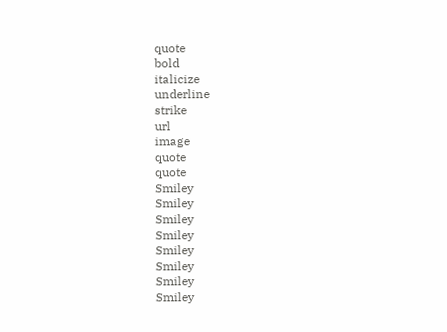quote
bold
italicize
underline
strike
url
image
quote
quote
Smiley
Smiley
Smiley
Smiley
Smiley
Smiley
Smiley
Smiley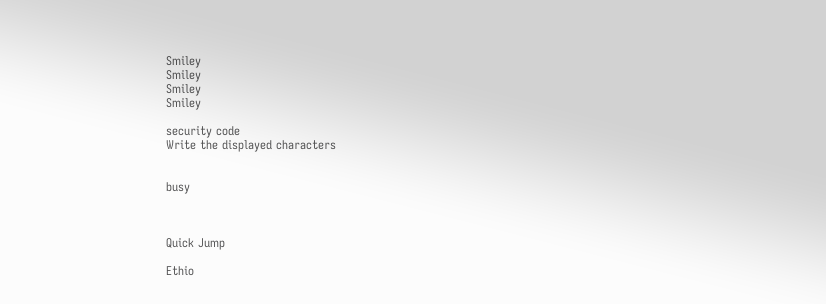Smiley
Smiley
Smiley
Smiley

security code
Write the displayed characters


busy



Quick Jump

Ethio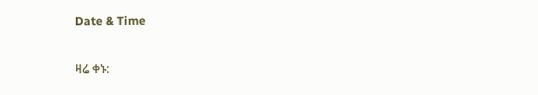Date & Time

ዛሬ ቀኑ: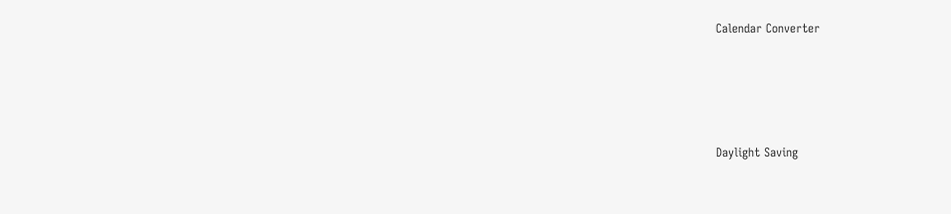Calendar Converter




Daylight Saving